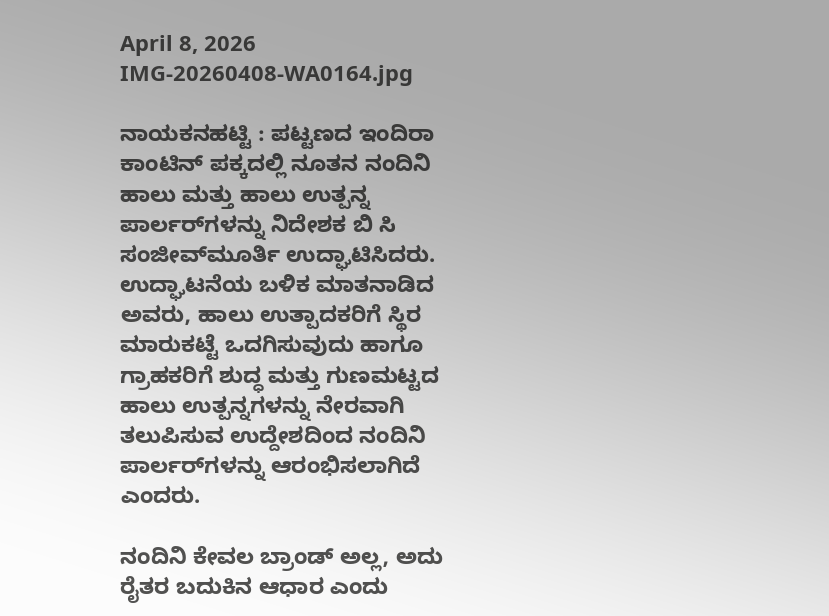April 8, 2026
IMG-20260408-WA0164.jpg

ನಾಯಕನಹಟ್ಟಿ : ಪಟ್ಟಣದ ಇಂದಿರಾ ಕಾಂಟಿನ್‌ ಪಕ್ಕದಲ್ಲಿ ನೂತನ ನಂದಿನಿ ಹಾಲು ಮತ್ತು ಹಾಲು ಉತ್ಪನ್ನ ಪಾರ್ಲರ್‌ಗಳನ್ನು ನಿದೇಶಕ ಬಿ ಸಿ ಸಂಜೀವ್‌ಮೂರ್ತಿ ಉದ್ಘಾಟಿಸಿದರು.
ಉದ್ಘಾಟನೆಯ ಬಳಿಕ ಮಾತನಾಡಿದ ಅವರು, ಹಾಲು ಉತ್ಪಾದಕರಿಗೆ ಸ್ಥಿರ ಮಾರುಕಟ್ಟೆ ಒದಗಿಸುವುದು ಹಾಗೂ ಗ್ರಾಹಕರಿಗೆ ಶುದ್ಧ ಮತ್ತು ಗುಣಮಟ್ಟದ ಹಾಲು ಉತ್ಪನ್ನಗಳನ್ನು ನೇರವಾಗಿ ತಲುಪಿಸುವ ಉದ್ದೇಶದಿಂದ ನಂದಿನಿ ಪಾರ್ಲರ್‌ಗಳನ್ನು ಆರಂಭಿಸಲಾಗಿದೆ ಎಂದರು.

ನಂದಿನಿ ಕೇವಲ ಬ್ರಾಂಡ್ ಅಲ್ಲ, ಅದು ರೈತರ ಬದುಕಿನ ಆಧಾರ ಎಂದು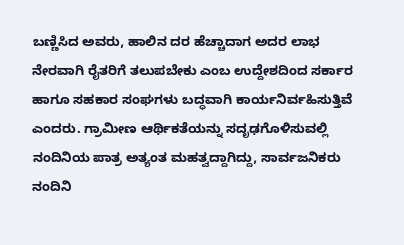ಬಣ್ಣಿಸಿದ ಅವರು, ಹಾಲಿನ ದರ ಹೆಚ್ಚಾದಾಗ ಅದರ ಲಾಭ ನೇರವಾಗಿ ರೈತರಿಗೆ ತಲುಪಬೇಕು ಎಂಬ ಉದ್ದೇಶದಿಂದ ಸರ್ಕಾರ ಹಾಗೂ ಸಹಕಾರ ಸಂಘಗಳು ಬದ್ಧವಾಗಿ ಕಾರ್ಯನಿರ್ವಹಿಸುತ್ತಿವೆ ಎಂದರು. ಗ್ರಾಮೀಣ ಆರ್ಥಿಕತೆಯನ್ನು ಸದೃಢಗೊಳಿಸುವಲ್ಲಿ ನಂದಿನಿಯ ಪಾತ್ರ ಅತ್ಯಂತ ಮಹತ್ವದ್ದಾಗಿದ್ದು, ಸಾರ್ವಜನಿಕರು ನಂದಿನಿ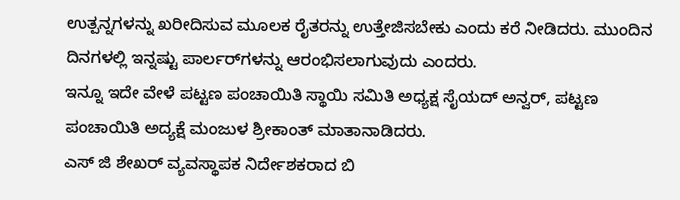ಉತ್ಪನ್ನಗಳನ್ನು ಖರೀದಿಸುವ ಮೂಲಕ ರೈತರನ್ನು ಉತ್ತೇಜಿಸಬೇಕು ಎಂದು ಕರೆ ನೀಡಿದರು. ಮುಂದಿನ ದಿನಗಳಲ್ಲಿ ಇನ್ನಷ್ಟು ಪಾರ್ಲರ್‌ಗಳನ್ನು ಆರಂಭಿಸಲಾಗುವುದು ಎಂದರು.
ಇನ್ನೂ ಇದೇ ವೇಳೆ ಪಟ್ಟಣ ಪಂಚಾಯಿತಿ ಸ್ಥಾಯಿ ಸಮಿತಿ ಅಧ್ಯಕ್ಷ ಸೈಯದ್ ಅನ್ವರ್, ಪಟ್ಟಣ ಪಂಚಾಯಿತಿ ಅದ್ಯಕ್ಷೆ ಮಂಜುಳ ಶ್ರೀಕಾಂತ್ ಮಾತಾನಾಡಿದರು.
ಎಸ್ ಜಿ ಶೇಖರ್ ವ್ಯವಸ್ಥಾಪಕ ನಿರ್ದೇಶಕರಾದ ಬಿ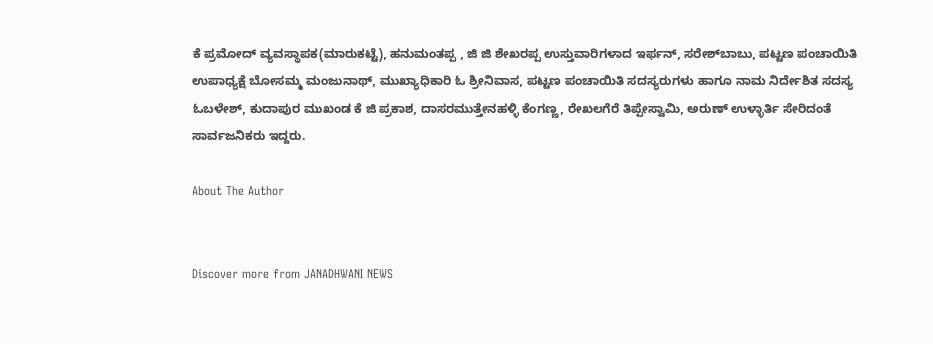ಕೆ ಪ್ರಮೋದ್ ವ್ಯವಸ್ಥಾಪಕ(ಮಾರುಕಟ್ಟೆ), ಹನುಮಂತಪ್ಪ , ಜಿ ಜಿ ಶೇಖರಪ್ಪ ಉಸ್ತುವಾರಿಗಳಾದ ಇರ್ಫನ್‌, ಸರೇಶ್‌ಬಾಬು, ಪಟ್ಟಣ ಪಂಚಾಯಿತಿ ಉಪಾಧ್ಯಕ್ಷೆ ಬೋಸಮ್ಮ ಮಂಜುನಾಥ್, ಮುಖ್ಯಾಧಿಕಾರಿ ಓ ಶ್ರೀನಿವಾಸ, ಪಟ್ಟಣ ಪಂಚಾಯಿತಿ ಸದಸ್ಯರುಗಳು ಹಾಗೂ ನಾಮ ನಿರ್ದೇಶಿತ ಸದಸ್ಯ ಓಬಳೇಶ್‌, ಕುದಾಪುರ ಮುಖಂಡ ಕೆ ಜಿ ಪ್ರಕಾಶ, ದಾಸರಮುತ್ತೇನಹಳ್ಳಿ ಕೆಂಗಣ್ಣ, ರೇಖಲಗೆರೆ ತಿಪ್ಪೇಸ್ವಾಮಿ, ಅರುಣ್‌ ಉಳ್ಳಾರ್ತಿ ಸೇರಿದಂತೆ ಸಾರ್ವಜನಿಕರು ಇದ್ದರು.

About The Author


Discover more from JANADHWANI NEWS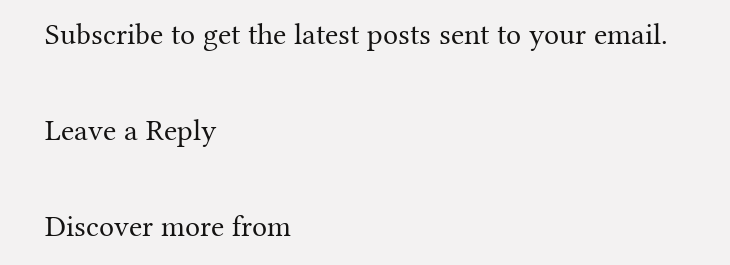Subscribe to get the latest posts sent to your email.

Leave a Reply

Discover more from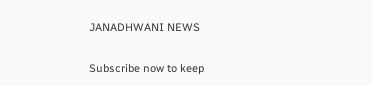JANADHWANI NEWS

Subscribe now to keep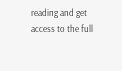reading and get access to the full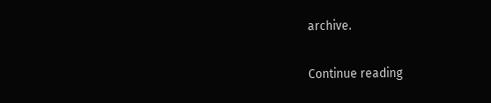archive.

Continue reading